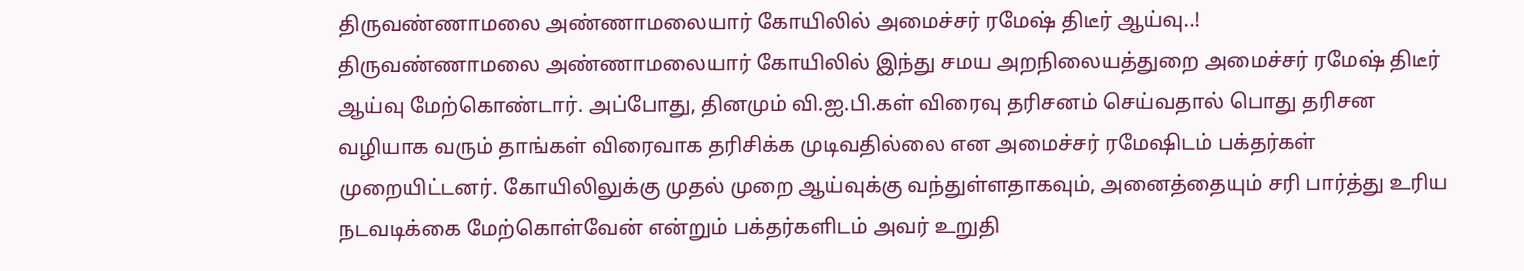திருவண்ணாமலை அண்ணாமலையார் கோயிலில் அமைச்சர் ரமேஷ் திடீர் ஆய்வு..!
திருவண்ணாமலை அண்ணாமலையார் கோயிலில் இந்து சமய அறநிலையத்துறை அமைச்சர் ரமேஷ் திடீர் ஆய்வு மேற்கொண்டார். அப்போது, தினமும் வி.ஐ.பி.கள் விரைவு தரிசனம் செய்வதால் பொது தரிசன வழியாக வரும் தாங்கள் விரைவாக தரிசிக்க முடிவதில்லை என அமைச்சர் ரமேஷிடம் பக்தர்கள் முறையிட்டனர். கோயிலிலுக்கு முதல் முறை ஆய்வுக்கு வந்துள்ளதாகவும், அனைத்தையும் சரி பார்த்து உரிய நடவடிக்கை மேற்கொள்வேன் என்றும் பக்தர்களிடம் அவர் உறுதி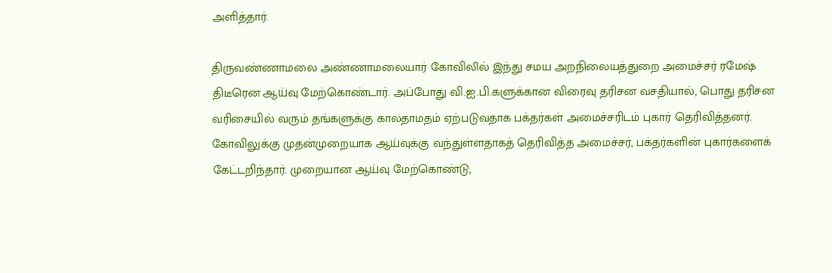அளித்தார்.

திருவண்ணாமலை அண்ணாமலையார் கோவிலில் இந்து சமய அறநிலையத்துறை அமைச்சர் ரமேஷ் திடீரென ஆய்வு மேற்கொண்டார். அப்போது வி.ஐ.பி.களுக்கான விரைவு தரிசன வசதியால், பொது தரிசன வரிசையில் வரும் தங்களுக்கு காலதாமதம் ஏற்படுவதாக பக்தர்கள் அமைச்சரிடம் புகார் தெரிவித்தனர்.
கோவிலுக்கு முதன்முறையாக ஆய்வுக்கு வந்துள்ளதாகத் தெரிவித்த அமைச்சர், பக்தர்களின் புகார்களைக் கேட்டறிந்தார். முறையான ஆய்வு மேற்கொண்டு,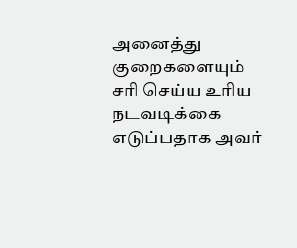அனைத்து குறைகளையும் சரி செய்ய உரிய நடவடிக்கை எடுப்பதாக அவர்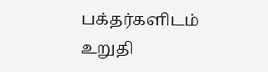பக்தர்களிடம் உறுதி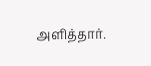அளித்தார்.